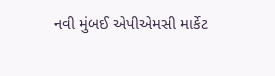નવી મુંબઈ એપીએમસી માર્કેટ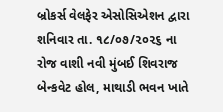બ્રોકર્સ વેલફેર એસોસિએશન દ્વારા શનિવાર તા. ૧૮/૦૭/૨૦૨૬ ના રોજ વાશી નવી મુંબઈ શિવરાજ બેન્કવેટ હોલ, માથાડી ભવન ખાતે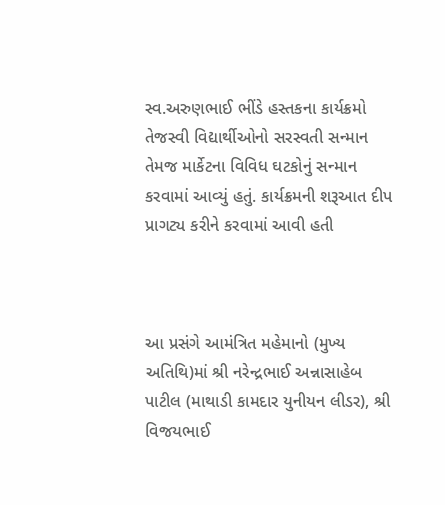સ્વ.અરુણભાઈ ભીંડે હસ્તકના કાર્યક્રમો તેજસ્વી વિદ્યાર્થીઓનો સરસ્વતી સન્માન તેમજ માર્કેટના વિવિધ ઘટકોનું સન્માન કરવામાં આવ્યું હતું. કાર્યક્રમની શરૂઆત દીપ પ્રાગટ્ય કરીને કરવામાં આવી હતી



આ પ્રસંગે આમંત્રિત મહેમાનો (મુખ્ય અતિથિ)માં શ્રી નરેન્દ્રભાઈ અન્નાસાહેબ પાટીલ (માથાડી કામદાર યુનીયન લીડર), શ્રી વિજયભાઈ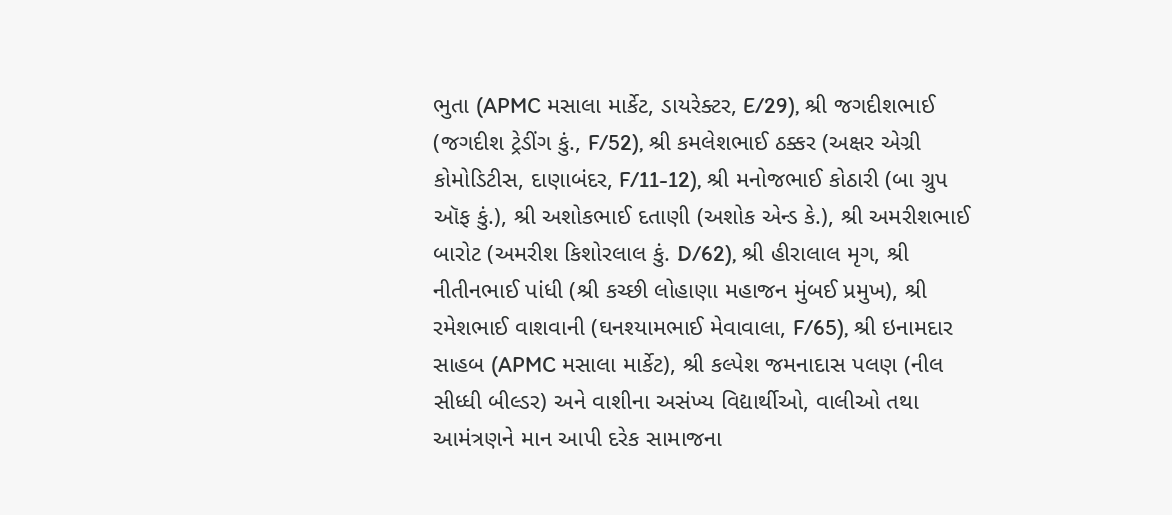ભુતા (APMC મસાલા માર્કેટ, ડાયરેક્ટર, E/29), શ્રી જગદીશભાઈ (જગદીશ ટ્રેડીંગ કું., F/52), શ્રી કમલેશભાઈ ઠક્કર (અક્ષર એગ્રી કોમોડિટીસ, દાણાબંદર, F/11-12), શ્રી મનોજભાઈ કોઠારી (બા ગ્રુપ ઑફ કું.), શ્રી અશોકભાઈ દતાણી (અશોક એન્ડ કે.), શ્રી અમરીશભાઈ બારોટ (અમરીશ કિશોરલાલ કું. D/62), શ્રી હીરાલાલ મૃગ, શ્રી નીતીનભાઈ પાંધી (શ્રી કચ્છી લોહાણા મહાજન મુંબઈ પ્રમુખ), શ્રી રમેશભાઈ વાશવાની (ઘનશ્યામભાઈ મેવાવાલા, F/65), શ્રી ઇનામદાર સાહબ (APMC મસાલા માર્કેટ), શ્રી કલ્પેશ જમનાદાસ પલણ (નીલ સીધ્ધી બીલ્ડર) અને વાશીના અસંખ્ય વિદ્યાર્થીઓ, વાલીઓ તથા આમંત્રણને માન આપી દરેક સામાજના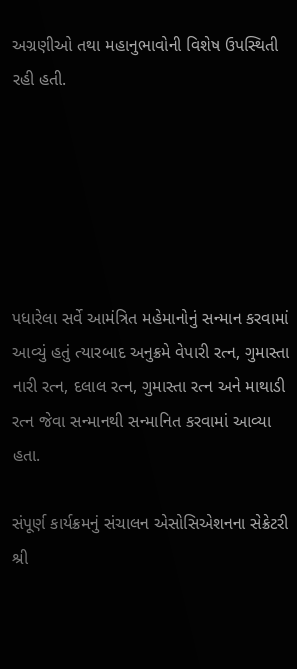અગ્રણીઓ તથા મહાનુભાવોની વિશેષ ઉપસ્થિતી રહી હતી.






પધારેલા સર્વે આમંત્રિત મહેમાનોનું સન્માન કરવામાં આવ્યું હતું ત્યારબાદ અનુક્રમે વેપારી રત્ન, ગુમાસ્તા નારી રત્ન, દલાલ રત્ન, ગુમાસ્તા રત્ન અને માથાડી રત્ન જેવા સન્માનથી સન્માનિત કરવામાં આવ્યા હતા.

સંપૂર્ણ કાર્યક્રમનું સંચાલન એસોસિએશનના સેક્રેટરી શ્રી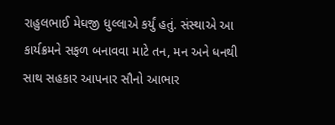રાહુલભાઈ મેઘજી ધુલ્લાએ કર્યું હતું. સંસ્થાએ આ કાર્યક્રમને સફળ બનાવવા માટે તન, મન અને ધનથી સાથ સહકાર આપનાર સૌનો આભાર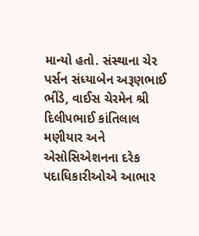માન્યો હતો. સંસ્થાના ચેર પર્સન સંધ્યાબેન અરૂણભાઈ ભીંડે, વાઈસ ચેરમેન શ્રી દિલીપભાઈ કાંતિલાલ મણીયાર અને એસોસિએશનના દરેક પદાધિકારીઓએ આભાર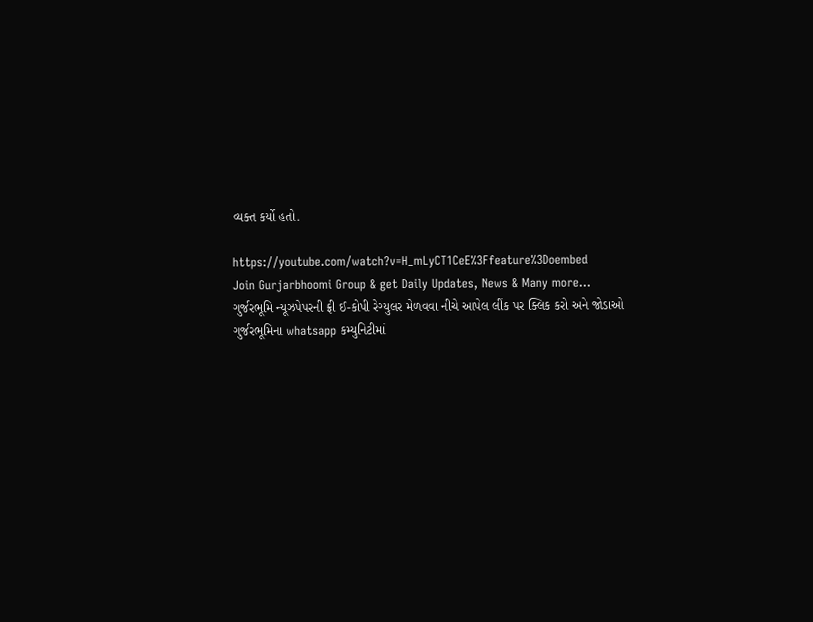વ્યક્ત કર્યો હતો.

https://youtube.com/watch?v=H_mLyCT1CeE%3Ffeature%3Doembed
Join Gurjarbhoomi Group & get Daily Updates, News & Many more…
ગુર્જરભૂમિ ન્યૂઝપેપરની ફ્રી ઈ-કોપી રેગ્યુલર મેળવવા નીચે આપેલ લીંક પર ક્લિક કરો અને જોડાઓ ગુર્જરભૂમિના whatsapp કમ્યુનિટીમાં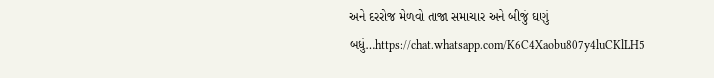અને દરરોજ મેળવો તાજા સમાચાર અને બીજું ઘણું બધું…https://chat.whatsapp.com/K6C4Xaobu807y4luCKlLH5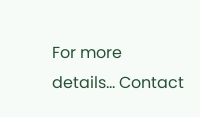For more details… Contact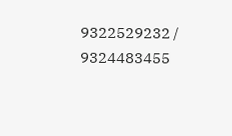9322529232 / 9324483455